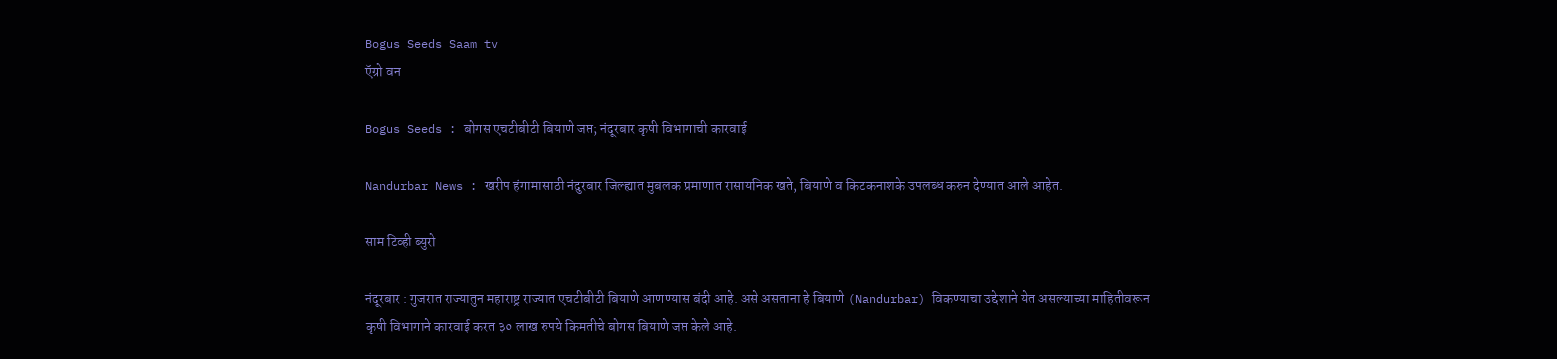Bogus Seeds Saam tv
ऍग्रो वन

Bogus Seeds : बोगस एचटीबीटी बियाणे जप्त; नंदूरबार कृषी विभागाची कारवाई

Nandurbar News : खरीप हंगामासाठी नंदुरबार जिल्ह्यात मुबलक प्रमाणात रासायनिक खते, बियाणे व किटकनाशके उपलब्ध करुन देण्यात आले आहेत.

साम टिव्ही ब्युरो

नंदूरबार : गुजरात राज्यातुन महाराष्ट्र राज्यात एचटीबीटी बियाणे आणण्यास बंदी आहे. असे असताना हे बियाणे (Nandurbar) विकण्याचा उद्देशाने येत असल्याच्या माहितीवरून कृषी विभागाने कारवाई करत ३० लाख रुपये किमतीचे बोगस बियाणे जप्त केले आहे.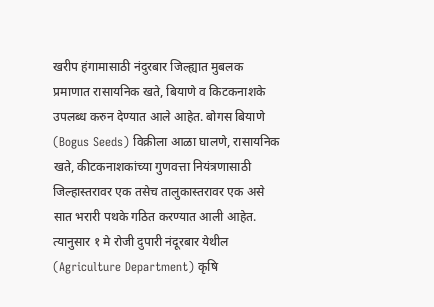खरीप हंगामासाठी नंदुरबार जिल्ह्यात मुबलक प्रमाणात रासायनिक खते, बियाणे व किटकनाशके उपलब्ध करुन देण्यात आले आहेत. बोगस बियाणे (Bogus Seeds) विक्रीला आळा घालणे, रासायनिक खते, कीटकनाशकांच्या गुणवत्ता नियंत्रणासाठी जिल्हास्तरावर एक तसेच तालुकास्तरावर एक असे सात भरारी पथके गठित करण्यात आली आहेत. त्यानुसार १ मे रोजी दुपारी नंदूरबार येथील (Agriculture Department) कृषि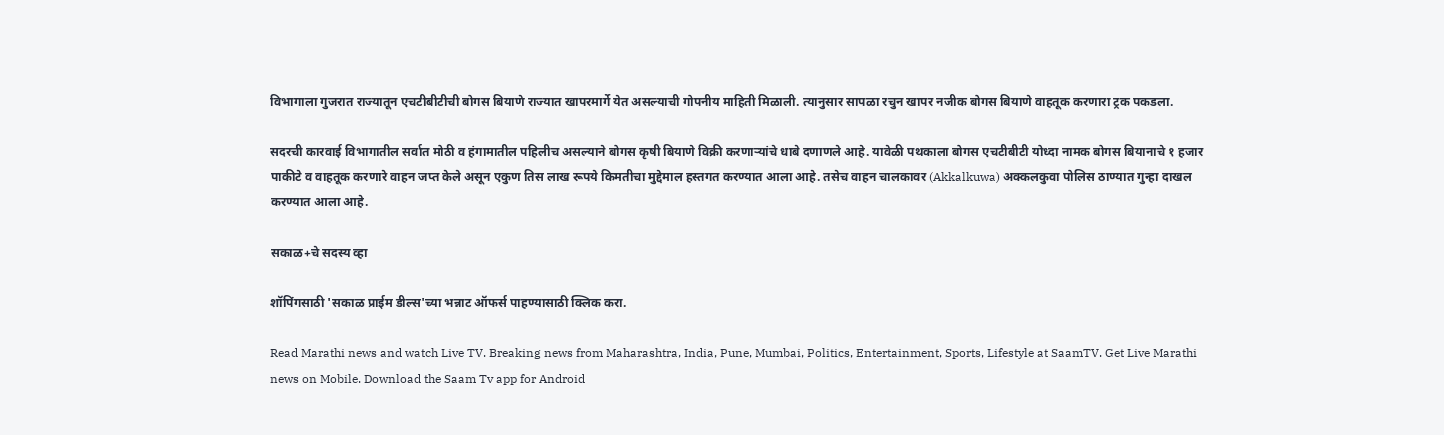विभागाला गुजरात राज्यातून एचटीबीटीची बोगस बियाणे राज्यात खापरमार्गे येत असल्याची गोपनीय माहिती मिळाली. त्यानुसार सापळा रचुन खापर नजीक बोगस बियाणे वाहतूक करणारा ट्रक पकडला.

सदरची कारवाई विभागातील सर्वात मोठी व हंगामातील पहिलीच असल्याने बोगस कृषी बियाणे विक्री करणाऱ्यांचे धाबे दणाणले आहे. यावेळी पथकाला बोगस एचटीबीटी योध्दा नामक बोगस बियानाचे १ हजार पाकीटे व वाहतूक करणारे वाहन जप्त केले असून एकुण तिस लाख रूपये किमतीचा मुद्देमाल हस्तगत करण्यात आला आहे. तसेच वाहन चालकावर (Akkalkuwa) अक्कलकुवा पोलिस ठाण्यात गुन्हा दाखल करण्यात आला आहे.

सकाळ+चे सदस्य व्हा

शॉपिंगसाठी 'सकाळ प्राईम डील्स'च्या भन्नाट ऑफर्स पाहण्यासाठी क्लिक करा.

Read Marathi news and watch Live TV. Breaking news from Maharashtra, India, Pune, Mumbai, Politics, Entertainment, Sports, Lifestyle at SaamTV. Get Live Marathi news on Mobile. Download the Saam Tv app for Android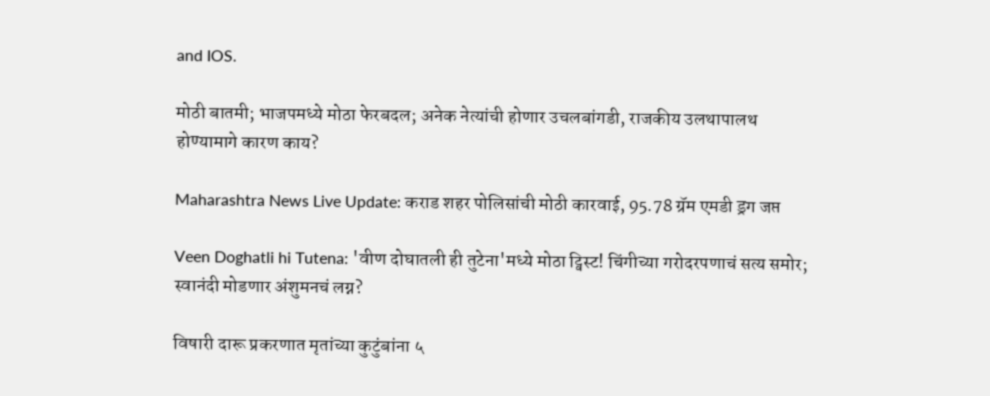and IOS.

मोठी बातमी; भाजपमध्ये मोठा फेरबदल; अनेक नेत्यांची होणार उचलबांगडी, राजकीय उलथापालथ होण्यामागे कारण काय?

Maharashtra News Live Update: कराड शहर पोलिसांची मोठी कारवाई, 95.78 ग्रॅम एमडी ड्रग जप्त

Veen Doghatli hi Tutena: 'वीण दोघातली ही तुटेना'मध्ये मोठा ट्विस्ट! चिंगीच्या गरोदरपणाचं सत्य समोर; स्वानंदी मोडणार अंशुमनचं लग्न?

विषारी दारू प्रकरणात मृतांच्या कुटुंबांना ५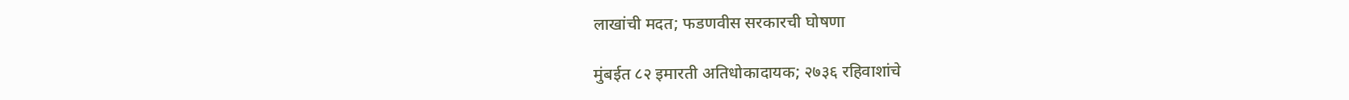लाखांची मदत; फडणवीस सरकारची घोषणा

मुंबईत ८२ इमारती अतिधोकादायक; २७३६ रहिवाशांचे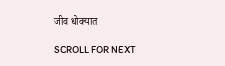जीव धोक्यात

SCROLL FOR NEXT